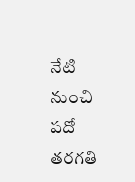నేటి నుంచి పదో తరగతి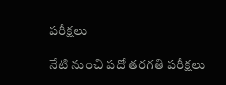పరీక్షలు

నేటి నుంచి పదో తరగతి పరీక్షలు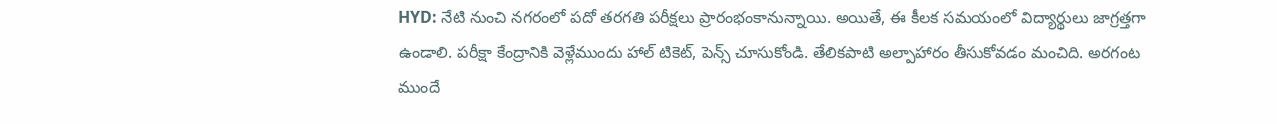HYD: నేటి నుంచి నగరంలో పదో తరగతి పరీక్షలు ప్రారంభంకానున్నాయి. అయితే, ఈ కీలక సమయంలో విద్యార్థులు జాగ్రత్తగా ఉండాలి. పరీక్షా కేంద్రానికి వెళ్లేముందు హాల్ టికెట్, పెన్స్ చూసుకోండి. తేలికపాటి అల్పాహారం తీసుకోవడం మంచిది. అరగంట ముందే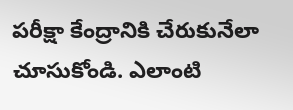పరీక్షా కేంద్రానికి చేరుకునేలా చూసుకోండి. ఎలాంటి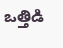ఒత్తిడి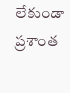లేకుండా ప్రశాంత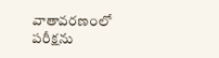వాతావరణంలో పరీక్షను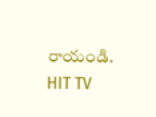రాయండి. HIT TV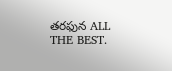తరఫున ALL THE BEST.